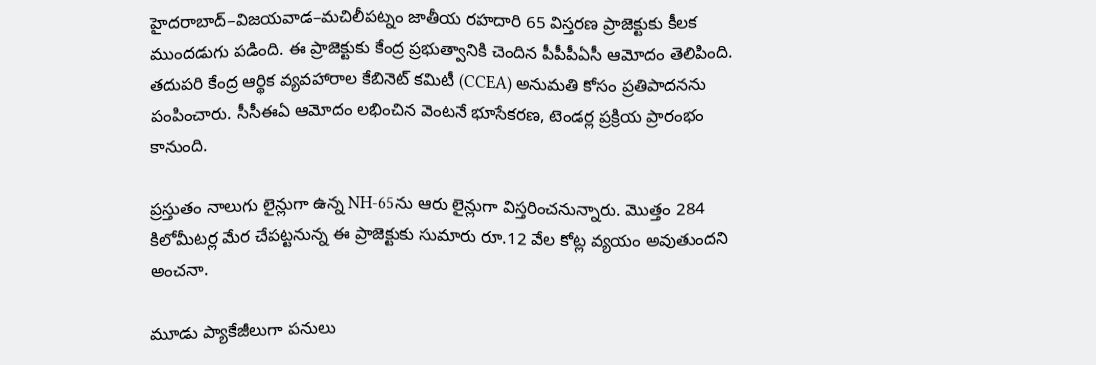హైదరాబాద్‌–విజయవాడ–మచిలీపట్నం జాతీయ రహదారి 65 విస్తరణ ప్రాజెక్టుకు కీలక ముందడుగు పడింది. ఈ ప్రాజెక్టుకు కేంద్ర ప్రభుత్వానికి చెందిన పీపీపీఏసీ ఆమోదం తెలిపింది. తదుపరి కేంద్ర ఆర్థిక వ్యవహారాల కేబినెట్ కమిటీ (CCEA) అనుమతి కోసం ప్రతిపాదనను పంపించారు. సీసీఈఏ ఆమోదం లభించిన వెంటనే భూసేకరణ, టెండర్ల ప్రక్రియ ప్రారంభం కానుంది.

ప్రస్తుతం నాలుగు లైన్లుగా ఉన్న NH-65ను ఆరు లైన్లుగా విస్తరించనున్నారు. మొత్తం 284 కిలోమీటర్ల మేర చేపట్టనున్న ఈ ప్రాజెక్టుకు సుమారు రూ.12 వేల కోట్ల వ్యయం అవుతుందని అంచనా.

మూడు ప్యాకేజీలుగా పనులు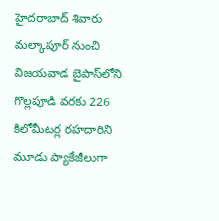హైదరాబాద్‌ శివారు మల్కాపూర్‌ నుంచి విజయవాడ బైపాస్‌లోని గొల్లపూడి వరకు 226 కిలోమీటర్ల రహదారిని మూడు ప్యాకేజీలుగా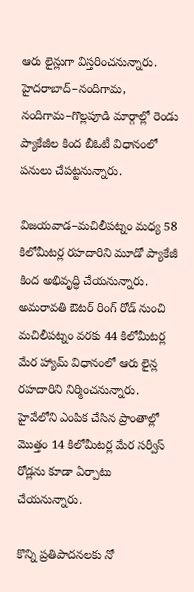ఆరు లైన్లుగా విస్తరించనున్నారు. హైదరాబాద్‌–నందిగామ, నందిగామ–గొల్లపూడి మార్గాల్లో రెండు ప్యాకేజీల కింద బీఓటీ విధానంలో పనులు చేపట్టనున్నారు.

విజయవాడ–మచిలీపట్నం మధ్య 58 కిలోమీటర్ల రహదారిని మూడో ప్యాకేజీ కింద అభివృద్ధి చేయనున్నారు. అమరావతి ఔటర్ రింగ్ రోడ్ నుంచి మచిలీపట్నం వరకు 44 కిలోమీటర్ల మేర హ్యామ్ విధానంలో ఆరు లైన్ల రహదారిని నిర్మించనున్నారు. హైవేలోని ఎంపిక చేసిన ప్రాంతాల్లో మొత్తం 14 కిలోమీటర్ల మేర సర్వీస్ రోడ్లను కూడా ఏర్పాటు చేయనున్నారు.

కొన్ని ప్రతిపాదనలకు నో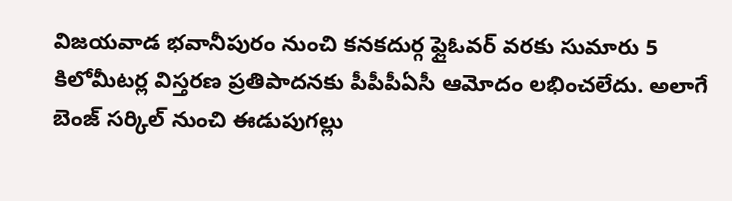విజయవాడ భవానీపురం నుంచి కనకదుర్గ ఫ్లైఓవర్ వరకు సుమారు 5 కిలోమీటర్ల విస్తరణ ప్రతిపాదనకు పీపీపీఏసీ ఆమోదం లభించలేదు. అలాగే బెంజ్ సర్కిల్‌ నుంచి ఈడుపుగల్లు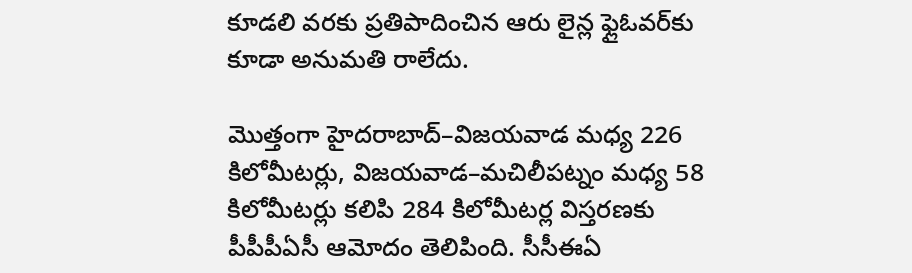కూడలి వరకు ప్రతిపాదించిన ఆరు లైన్ల ఫ్లైఓవర్‌కు కూడా అనుమతి రాలేదు.

మొత్తంగా హైదరాబాద్‌–విజయవాడ మధ్య 226 కిలోమీటర్లు, విజయవాడ–మచిలీపట్నం మధ్య 58 కిలోమీటర్లు కలిపి 284 కిలోమీటర్ల విస్తరణకు పీపీపీఏసీ ఆమోదం తెలిపింది. సీసీఈఏ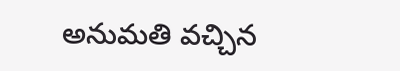అనుమతి వచ్చిన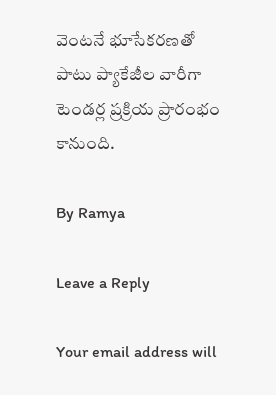వెంటనే భూసేకరణతో పాటు ప్యాకేజీల వారీగా టెండర్ల ప్రక్రియ ప్రారంభం కానుంది.

By Ramya

Leave a Reply

Your email address will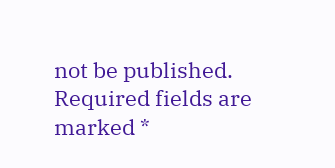not be published. Required fields are marked *